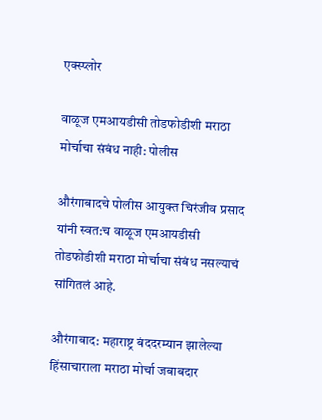एक्स्प्लोर

वाळूज एमआयडीसी तोडफोडीशी मराठा मोर्चाचा संबंध नाही: पोलीस

औरंगाबादचे पोलीस आयुक्त चिरंजीव प्रसाद यांनी स्वत:च वाळूज एमआयडीसी तोडफोडीशी मराठा मोर्चाचा संबंध नसल्याचं सांगितलं आहे.

औरंगाबाद: महाराष्ट्र बंददरम्यान झालेल्या हिंसाचाराला मराठा मोर्चा जबाबदार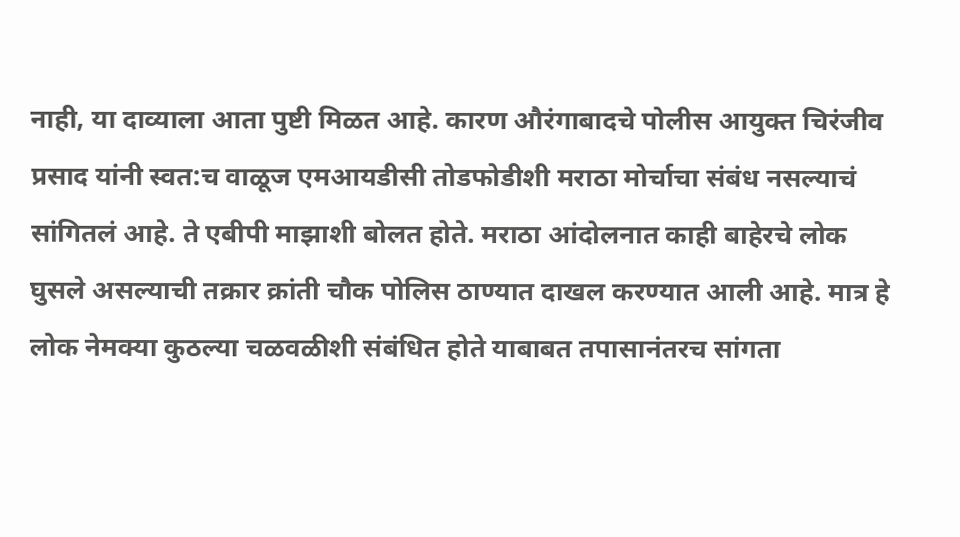नाही, या दाव्याला आता पुष्टी मिळत आहे. कारण औरंगाबादचे पोलीस आयुक्त चिरंजीव प्रसाद यांनी स्वत:च वाळूज एमआयडीसी तोडफोडीशी मराठा मोर्चाचा संबंध नसल्याचं सांगितलं आहे. ते एबीपी माझाशी बोलत होते. मराठा आंदोलनात काही बाहेरचे लोक घुसले असल्याची तक्रार क्रांती चौक पोलिस ठाण्यात दाखल करण्यात आली आहे. मात्र हे लोक नेमक्या कुठल्या चळवळीशी संबंधित होते याबाबत तपासानंतरच सांगता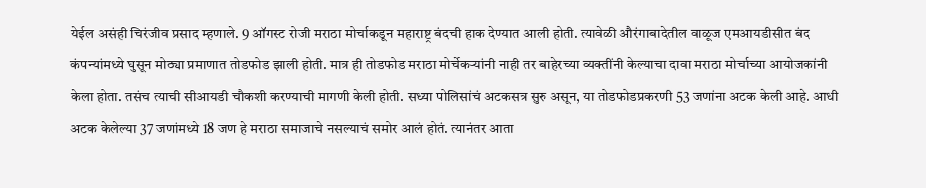येईल असंही चिरंजीव प्रसाद म्हणाले. 9 ऑगस्ट रोजी मराठा मोर्चाकडून महाराष्ट्र बंदची हाक देण्यात आली होती. त्यावेळी औरंगाबादेतील वाळूज एमआयडीसीत बंद कंपन्यांमध्ये घुसून मोठ्या प्रमाणात तोडफोड झाली होती. मात्र ही तोडफोड मराठा मोर्चेकऱ्यांनी नाही तर बाहेरच्या व्यक्तींनी केल्याचा दावा मराठा मोर्चाच्या आयोजकांनी केला होता. तसंच त्याची सीआयडी चौकशी करण्याची मागणी केली होती. सध्या पोलिसांचं अटकसत्र सुरु असून, या तोडफोडप्रकरणी 53 जणांना अटक केली आहे. आधी अटक केलेल्या 37 जणांमध्ये 18 जण हे मराठा समाजाचे नसल्याचं समोर आलं होतं. त्यानंतर आता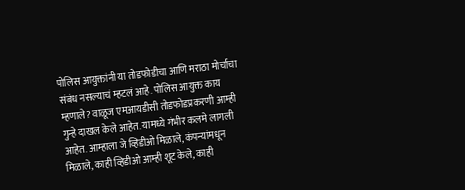पोलिस आयुक्तांनी या तोडफोडीचा आणि मराठा मोर्चाचा संबंध नसल्याचं म्हटलं आहे. पोलिस आयुक्त काय म्हणाले? वाळूज एमआयडीसी तोडफोडप्रकरणी आम्ही गुन्हे दाखल केले आहेत. यामध्ये गंभीर कलमे लागली आहेत. आम्हाला जे व्हिडीओ मिळाले, कंपन्यांमधून मिळाले, काही व्हिडीओ आम्ही शूट केले, काही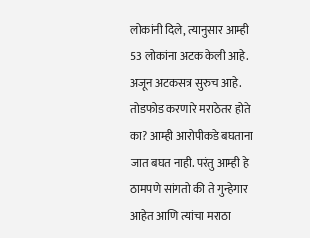लोकांनी दिले, त्यानुसार आम्ही  53 लोकांना अटक केली आहे.  अजून अटकसत्र सुरुच आहे. तोडफोड करणारे मराठेतर होते का? आम्ही आरोपीकडे बघताना जात बघत नाही. परंतु आम्ही हे ठामपणे सांगतो की ते गुन्हेगार आहेत आणि त्यांचा मराठा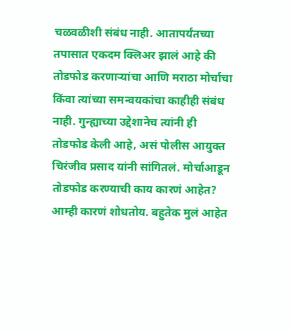चळवळीशी संबंध नाही. आतापर्यंतच्या तपासात एकदम क्लिअर झालं आहे की तोडफोड करणाऱ्यांचा आणि मराठा मोर्चाचा किंवा त्यांच्या समन्वयकांचा काहीही संबंध नाही. गुन्ह्याच्या उद्देशानेच त्यांनी ही तोडफोड केली आहे, असं पोलीस आयुक्त चिरंजीव प्रसाद यांनी सांगितलं. मोर्चाआडून तोडफोड करण्याची काय कारणं आहेत? आम्ही कारणं शोधतोय. बहुतेक मुलं आहेत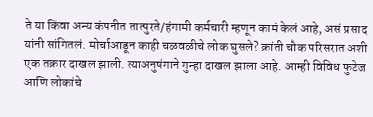ते या किंवा अन्य कंपनीत तात्पुरते/हंगामी कर्मचारी म्हणून कामं केलं आहे, असं प्रसाद यांनी सांगितलं. मोर्चाआडून काही चळवळीचे लोक घुसले? क्रांती चौक परिसरात अशी एक तक्रार दाखल झाली. त्याअनुषंगाने गुन्हा दाखल झाला आहे. आम्ही विविध फुटेज आणि लोकांचे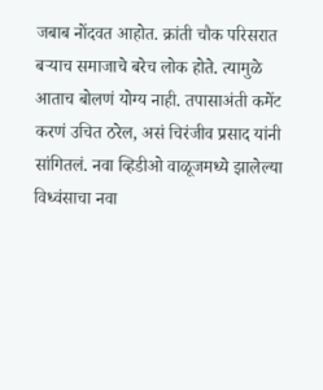जबाब नोंदवत आहोत. क्रांती चौक परिसरात बऱ्याच समाजाचे बरेच लोक होते. त्यामुळे आताच बोलणं योग्य नाही. तपासाअंती कमेंट करणं उचित ठरेल, असं चिरंजीव प्रसाद यांनी सांगितलं. नवा व्हिडीओ वाळूजमध्ये झालेल्या विध्वंसाचा नवा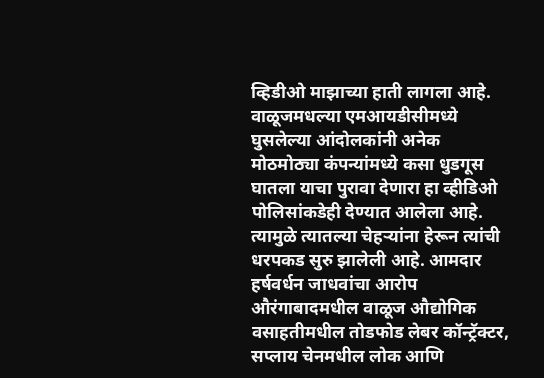व्हिडीओ माझाच्या हाती लागला आहे. वाळूजमधल्या एमआयडीसीमध्ये घुसलेल्या आंदोलकांनी अनेक मोठमोठ्या कंपन्यांमध्ये कसा धुडगूस घातला याचा पुरावा देणारा हा व्हीडिओ पोलिसांकडेही देण्यात आलेला आहे.  त्यामुळे त्यातल्या चेहऱ्यांना हेरून त्यांची धरपकड सुरु झालेली आहे. आमदार हर्षवर्धन जाधवांचा आरोप औरंगाबादमधील वाळूज औद्योगिक वसाहतीमधील तोडफोड लेबर कॉन्ट्रॅक्टर, सप्लाय चेनमधील लोक आणि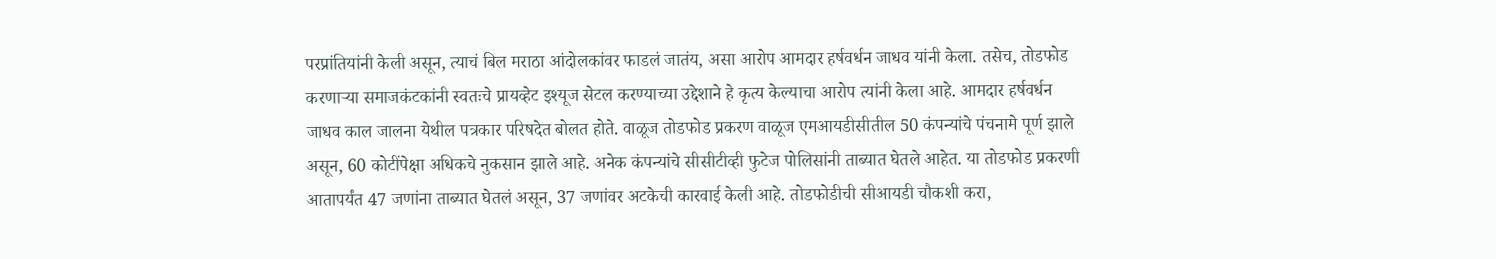परप्रांतियांनी केली असून, त्याचं बिल मराठा आंदोलकांवर फाडलं जातंय, असा आरोप आमदार हर्षवर्धन जाधव यांनी केला. तसेच, तोडफोड करणाऱ्या समाजकंटकांनी स्वतःचे प्रायव्हेट इश्यूज सेटल करण्याच्या उद्देशाने हे कृत्य केल्याचा आरोप त्यांनी केला आहे. आमदार हर्षवर्धन जाधव काल जालना येथील पत्रकार परिषदेत बोलत होते. वाळूज तोडफोड प्रकरण वाळूज एमआयडीसीतील 50 कंपन्यांचे पंचनामे पूर्ण झाले असून, 60 कोटींपेक्षा अधिकचे नुकसान झाले आहे. अनेक कंपन्यांचे सीसीटीव्ही फुटेज पोलिसांनी ताब्यात घेतले आहेत. या तोडफोड प्रकरणी आतापर्यंत 47 जणांना ताब्यात घेतलं असून, 37 जणांवर अटकेची कारवाई केली आहे. तोडफोडीची सीआयडी चौकशी करा,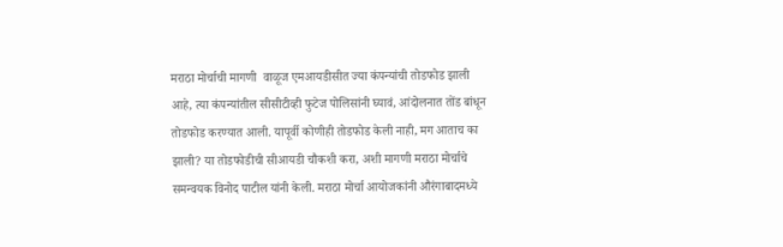मराठा मोर्चाची मागणी  वाळूज एमआयडीसीत ज्या कंपन्यांची तोडफोड झाली आहे, त्या कंपन्यांतील सीसीटीव्ही फुटेज पोलिसांनी घ्यावं, आंदोलनात तोंड बांधून तोडफोड करण्यात आली. यापूर्वी कोणीही तोडफोड केली नाही, मग आताच का झाली? या तोडफोडीची सीआयडी चौकशी करा, अशी मागणी मराठा मोर्चाचे समन्वयक विनोद पाटील यांनी केली. मराठा मोर्चा आयोजकांनी औरंगाबादमध्ये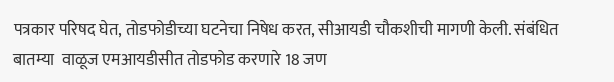पत्रकार परिषद घेत, तोडफोडीच्या घटनेचा निषेध करत, सीआयडी चौकशीची मागणी केली. संबंधित बातम्या  वाळूज एमआयडीसीत तोडफोड करणारे 18 जण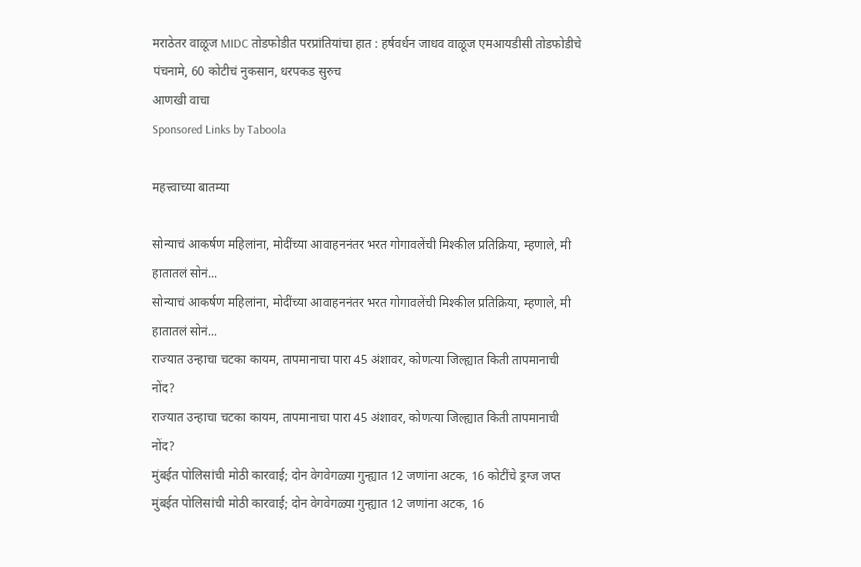मराठेतर वाळूज MIDC तोडफोडीत परप्रांतियांचा हात : हर्षवर्धन जाधव वाळूज एमआयडीसी तोडफोडीचे पंचनामे, 60 कोटीचं नुकसान, धरपकड सुरुच
आणखी वाचा
Sponsored Links by Taboola

महत्त्वाच्या बातम्या

सोन्याचं आकर्षण महिलांना, मोदींच्या आवाहननंतर भरत गोगावलेंची मिश्कील प्रतिक्रिया, म्हणाले, मी हातातलं सोनं...
सोन्याचं आकर्षण महिलांना, मोदींच्या आवाहननंतर भरत गोगावलेंची मिश्कील प्रतिक्रिया, म्हणाले, मी हातातलं सोनं...
राज्यात उन्हाचा चटका कायम, तापमानाचा पारा 45 अंशावर, कोणत्या जिल्ह्यात किती तापमानाची नोंद?
राज्यात उन्हाचा चटका कायम, तापमानाचा पारा 45 अंशावर, कोणत्या जिल्ह्यात किती तापमानाची नोंद?
मुंबईत पोलिसांची मोठी कारवाई; दोन वेगवेगळ्या गुन्ह्यात 12 जणांना अटक, 16 कोटींचे ड्रग्ज जप्त
मुंबईत पोलिसांची मोठी कारवाई; दोन वेगवेगळ्या गुन्ह्यात 12 जणांना अटक, 16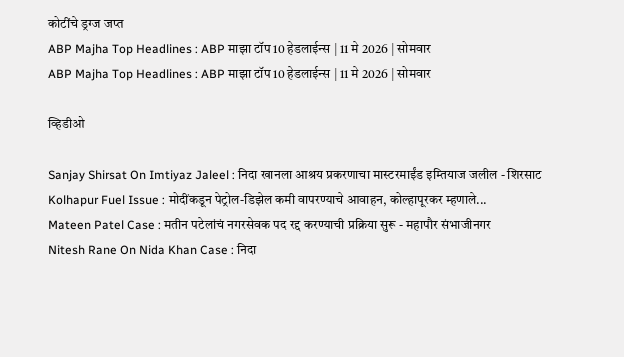कोटींचे ड्रग्ज जप्त
ABP Majha Top Headlines : ABP माझा टॉप 10 हेडलाईन्स | 11 मे 2026 | सोमवार
ABP Majha Top Headlines : ABP माझा टॉप 10 हेडलाईन्स | 11 मे 2026 | सोमवार

व्हिडीओ

Sanjay Shirsat On Imtiyaz Jaleel : निदा खानला आश्रय प्रकरणाचा मास्टरमाईंड इम्तियाज जलील - शिरसाट
Kolhapur Fuel Issue : मोदींकडून पेट्रोल-डिझेल कमी वापरण्याचे आवाहन, कोल्हापूरकर म्हणाले...
Mateen Patel Case : मतीन पटेलांचं नगरसेवक पद रद्द करण्याची प्रक्रिया सुरू - महापौर संभाजीनगर
Nitesh Rane On Nida Khan Case : निदा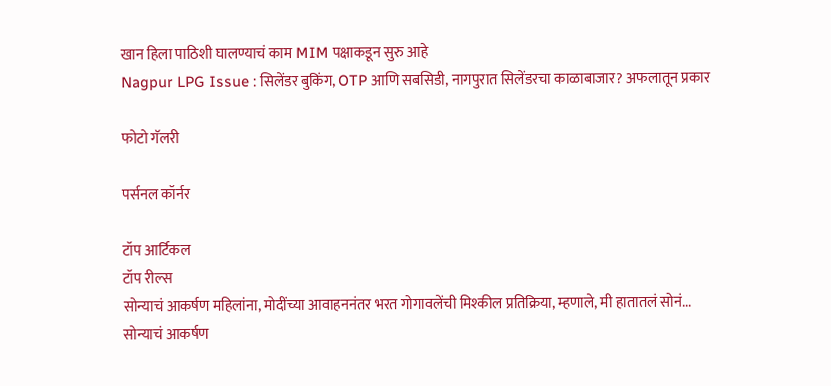खान हिला पाठिशी घालण्याचं काम MIM पक्षाकडून सुरु आहे
Nagpur LPG Issue : सिलेंडर बुकिंग, OTP आणि सबसिडी, नागपुरात सिलेंडरचा काळाबाजार? अफलातून प्रकार

फोटो गॅलरी

पर्सनल कॉर्नर

टॉप आर्टिकल
टॉप रील्स
सोन्याचं आकर्षण महिलांना, मोदींच्या आवाहननंतर भरत गोगावलेंची मिश्कील प्रतिक्रिया, म्हणाले, मी हातातलं सोनं...
सोन्याचं आकर्षण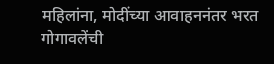महिलांना, मोदींच्या आवाहननंतर भरत गोगावलेंची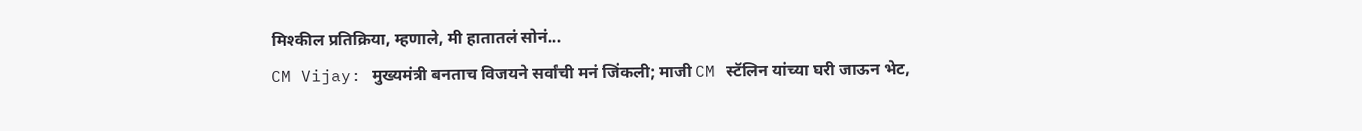मिश्कील प्रतिक्रिया, म्हणाले, मी हातातलं सोनं...
CM Vijay: मुख्यमंत्री बनताच विजयने सर्वांची मनं जिंकली; माजी CM स्टॅलिन यांच्या घरी जाऊन भेट,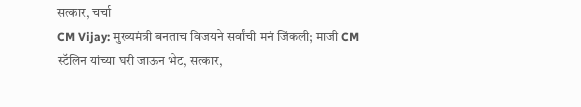सत्कार, चर्चा
CM Vijay: मुख्यमंत्री बनताच विजयने सर्वांची मनं जिंकली; माजी CM स्टॅलिन यांच्या घरी जाऊन भेट, सत्कार,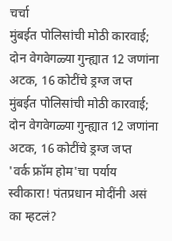चर्चा
मुंबईत पोलिसांची मोठी कारवाई; दोन वेगवेगळ्या गुन्ह्यात 12 जणांना अटक, 16 कोटींचे ड्रग्ज जप्त
मुंबईत पोलिसांची मोठी कारवाई; दोन वेगवेगळ्या गुन्ह्यात 12 जणांना अटक, 16 कोटींचे ड्रग्ज जप्त
'वर्क फ्रॉम होम'चा पर्याय स्वीकारा! पंतप्रधान मोदींनी असं का म्हटलं?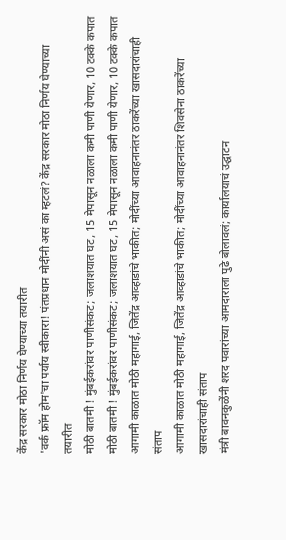केंद्र सरकार मोठा निर्णय घेण्याच्या तयारीत
'वर्क फ्रॉम होम'चा पर्याय स्वीकारा! पंतप्रधान मोदींनी असं का म्हटलं? केंद्र सरकार मोठा निर्णय घेण्याच्या तयारीत
मोठी बातमी ! मुंबईकरांवर पाणीसंकट; जलाशयात घट, 15 मेपासून नळाला कमी पाणी येणार, 10 टक्के कपात
मोठी बातमी ! मुंबईकरांवर पाणीसंकट; जलाशयात घट, 15 मेपासून नळाला कमी पाणी येणार, 10 टक्के कपात
आगामी काळात मोठी महागाई, जितेंद्र आव्हाडांचे भाकीत; मोदींच्या आवाहनानंतर ठाकरेंच्या खासदारांचाही संताप
आगामी काळात मोठी महागाई, जितेंद्र आव्हाडांचे भाकीत; मोदींच्या आवाहनानंतर शिवसेना ठाकरेंच्या खासदारांचाही संताप
मंत्री बावनकुळेंनी शरद पवारांच्या आमदाराला पुढे बोलावलं; कार्यालयाचं उद्घाटन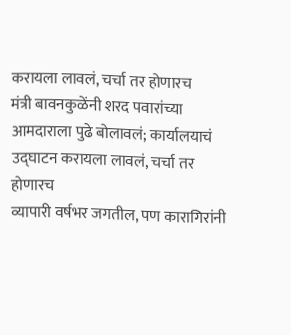करायला लावलं, चर्चा तर होणारच
मंत्री बावनकुळेंनी शरद पवारांच्या आमदाराला पुढे बोलावलं; कार्यालयाचं उद्घाटन करायला लावलं, चर्चा तर होणारच
व्यापारी वर्षभर जगतील, पण कारागिरांनी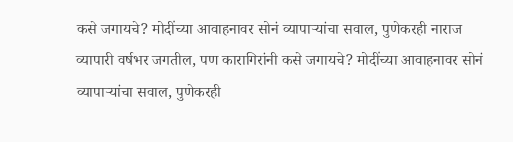कसे जगायचे? मोदींच्या आवाहनावर सोनं व्यापाऱ्यांचा सवाल, पुणेकरही नाराज
व्यापारी वर्षभर जगतील, पण कारागिरांनी कसे जगायचे? मोदींच्या आवाहनावर सोनं व्यापाऱ्यांचा सवाल, पुणेकरही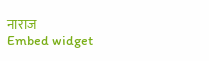नाराज
Embed widget